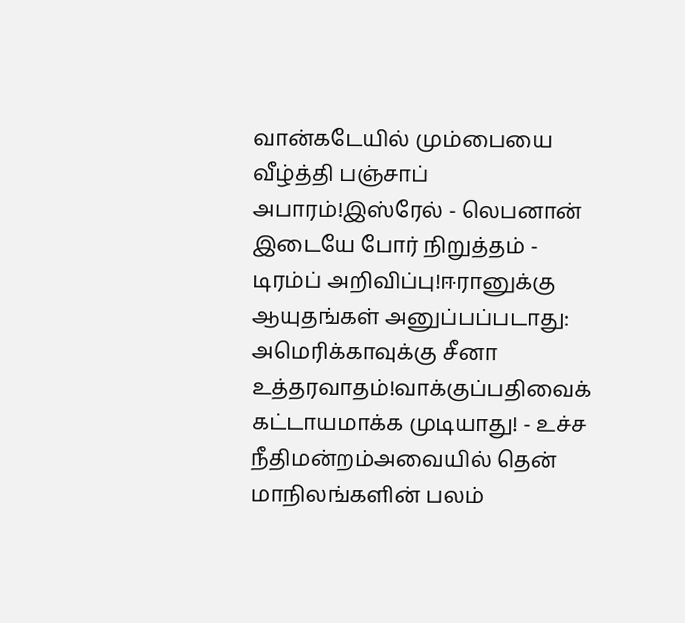வான்கடேயில் மும்பையை வீழ்த்தி பஞ்சாப் அபாரம்!இஸ்ரேல் - லெபனான் இடையே போர் நிறுத்தம் - டிரம்ப் அறிவிப்பு!ஈரானுக்கு ஆயுதங்கள் அனுப்பப்படாது: அமெரிக்காவுக்கு சீனா உத்தரவாதம்!வாக்குப்பதிவைக் கட்டாயமாக்க முடியாது! - உச்ச நீதிமன்றம்அவையில் தென் மாநிலங்களின் பலம்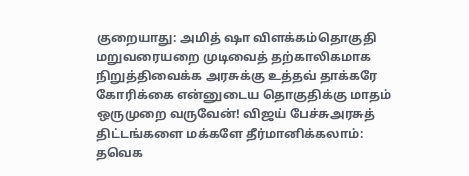குறையாது: அமித் ஷா விளக்கம்தொகுதி மறுவரையறை முடிவைத் தற்காலிகமாக நிறுத்திவைக்க அரசுக்கு உத்தவ் தாக்கரே கோரிக்கை என்னுடைய தொகுதிக்கு மாதம் ஒருமுறை வருவேன்! விஜய் பேச்சுஅரசுத் திட்டங்களை மக்களே தீர்மானிக்கலாம்: தவெக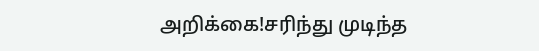அறிக்கை!சரிந்து முடிந்த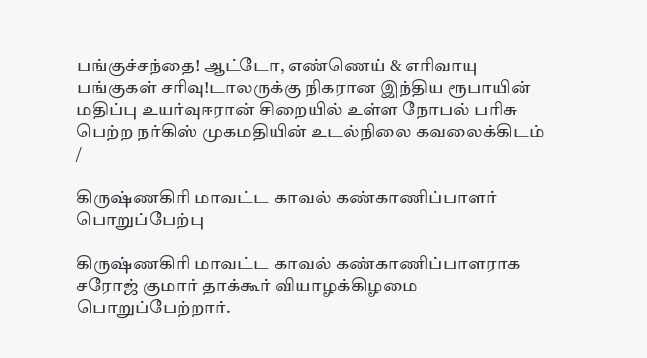பங்குச்சந்தை! ஆட்டோ, எண்ணெய் & எரிவாயு பங்குகள் சரிவு!டாலருக்கு நிகரான இந்திய ரூபாயின் மதிப்பு உயர்வுஈரான் சிறையில் உள்ள நோபல் பரிசு பெற்ற நர்கிஸ் முகமதியின் உடல்நிலை கவலைக்கிடம்
/

கிருஷ்ணகிரி மாவட்ட காவல் கண்காணிப்பாளர் பொறுப்பேற்பு

கிருஷ்ணகிரி மாவட்ட காவல் கண்காணிப்பாளராக சரோஜ் குமார் தாக்கூர் வியாழக்கிழமை பொறுப்பேற்றார்.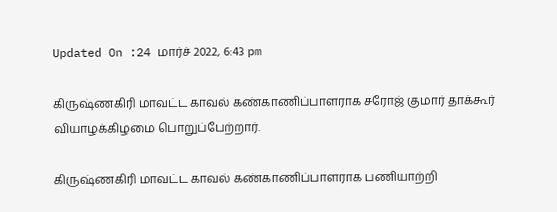Updated On :24 மார்ச் 2022, 6:43 pm

கிருஷ்ணகிரி மாவட்ட காவல் கண்காணிப்பாளராக சரோஜ் குமார் தாக்கூர் வியாழக்கிழமை பொறுப்பேற்றார்.

கிருஷ்ணகிரி மாவட்ட காவல் கண்காணிப்பாளராக பணியாற்றி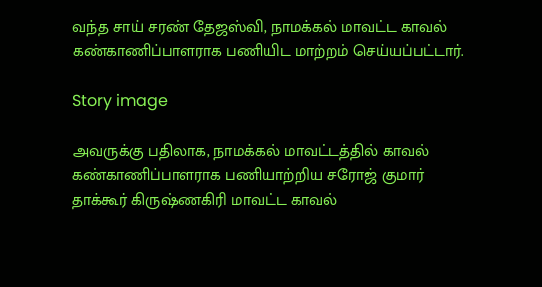வந்த சாய் சரண் தேஜஸ்வி, நாமக்கல் மாவட்ட காவல் கண்காணிப்பாளராக பணியிட மாற்றம் செய்யப்பட்டார்.

Story image

அவருக்கு பதிலாக, நாமக்கல் மாவட்டத்தில் காவல் கண்காணிப்பாளராக பணியாற்றிய சரோஜ் குமார் தாக்கூர் கிருஷ்ணகிரி மாவட்ட காவல்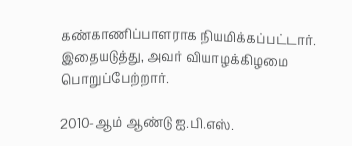கண்காணிப்பாளராக நியமிக்கப்பட்டார். இதையடுத்து, அவர் வியாழக்கிழமை பொறுப்பேற்றார்.

2010-ஆம் ஆண்டு ஐ.பி.எஸ்.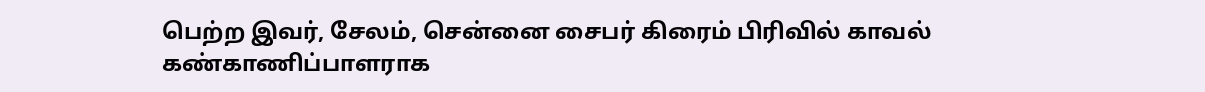பெற்ற இவர், சேலம், சென்னை சைபர் கிரைம் பிரிவில் காவல் கண்காணிப்பாளராக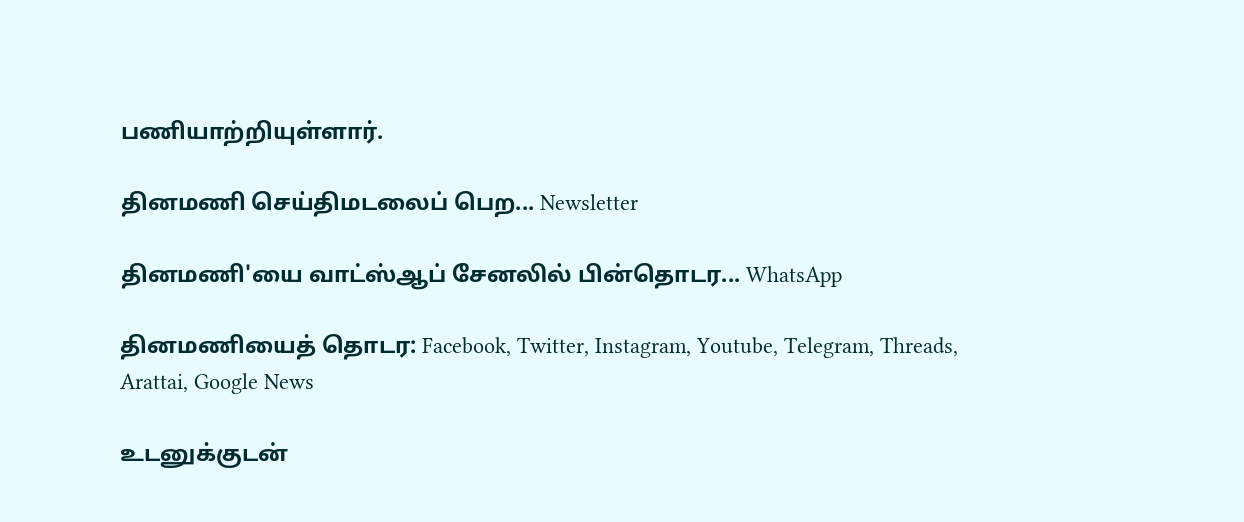பணியாற்றியுள்ளார்.

தினமணி செய்திமடலைப் பெற... Newsletter

தினமணி'யை வாட்ஸ்ஆப் சேனலில் பின்தொடர... WhatsApp

தினமணியைத் தொடர: Facebook, Twitter, Instagram, Youtube, Telegram, Threads, Arattai, Google News

உடனுக்குடன்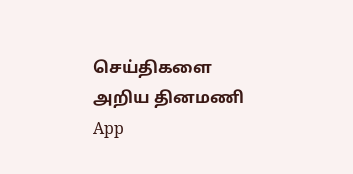செய்திகளை அறிய தினமணி App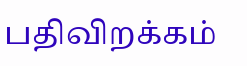பதிவிறக்கம்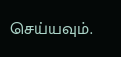செய்யவும்.